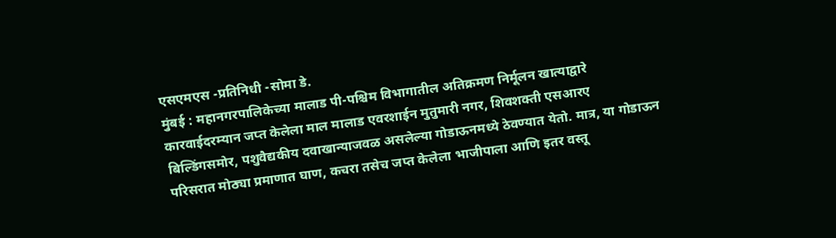एसएमएस -प्रतिनिधी -सोमा डे.
मुंबई : महानगरपालिकेच्या मालाड पी-पश्चिम विभागातील अतिक्रमण निर्मूलन खात्याद्वारे कारवाईदरम्यान जप्त केलेला माल मालाड एवरशाईन मुतुमारी नगर, शिवशक्ती एसआरए बिल्डिंगसमोर, पशुवैद्यकीय दवाखान्याजवळ असलेल्या गोडाऊनमध्ये ठेवण्यात येतो. मात्र, या गोडाऊन परिसरात मोठ्या प्रमाणात घाण, कचरा तसेच जप्त केलेला भाजीपाला आणि इतर वस्तू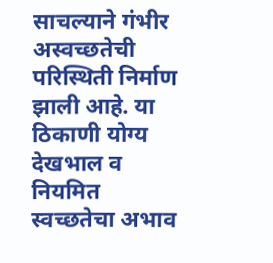साचल्याने गंभीर अस्वच्छतेची परिस्थिती निर्माण झाली आहे. या ठिकाणी योग्य देखभाल व नियमित स्वच्छतेचा अभाव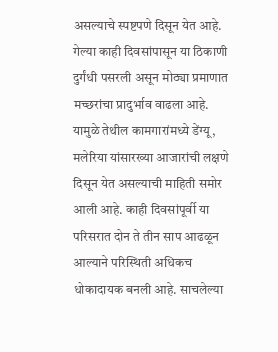असल्याचे स्पष्टपणे दिसून येत आहे.
गेल्या काही दिवसांपासून या ठिकाणी दुर्गंधी पसरली असून मोठ्या प्रमाणात मच्छरांचा प्रादुर्भाव वाढला आहे. यामुळे तेथील कामगारांमध्ये डेंग्यू, मलेरिया यांसारख्या आजारांची लक्षणे दिसून येत असल्याची माहिती समोर आली आहे. काही दिवसांपूर्वी या परिसरात दोन ते तीन साप आढळून आल्याने परिस्थिती अधिकच धोकादायक बनली आहे. साचलेल्या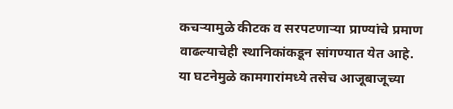कचऱ्यामुळे कीटक व सरपटणाऱ्या प्राण्यांचे प्रमाण वाढल्याचेही स्थानिकांकडून सांगण्यात येत आहे.
या घटनेमुळे कामगारांमध्ये तसेच आजूबाजूच्या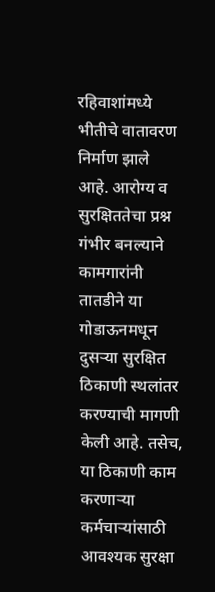रहिवाशांमध्ये भीतीचे वातावरण निर्माण झाले आहे. आरोग्य व सुरक्षिततेचा प्रश्न गंभीर बनल्याने कामगारांनी तातडीने या गोडाऊनमधून दुसऱ्या सुरक्षित ठिकाणी स्थलांतर करण्याची मागणी केली आहे. तसेच, या ठिकाणी काम करणाऱ्या कर्मचाऱ्यांसाठी आवश्यक सुरक्षा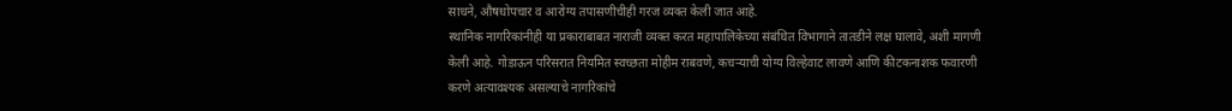साधने, औषधोपचार व आरोग्य तपासणीचीही गरज व्यक्त केली जात आहे.
स्थानिक नागरिकांनीही या प्रकाराबाबत नाराजी व्यक्त करत महापालिकेच्या संबंधित विभागाने तातडीने लक्ष घालावे, अशी मागणी केली आहे. गोडाऊन परिसरात नियमित स्वच्छता मोहीम राबवणे, कचऱ्याची योग्य विल्हेवाट लावणे आणि कीटकनाशक फवारणी करणे अत्यावश्यक असल्याचे नागरिकांचे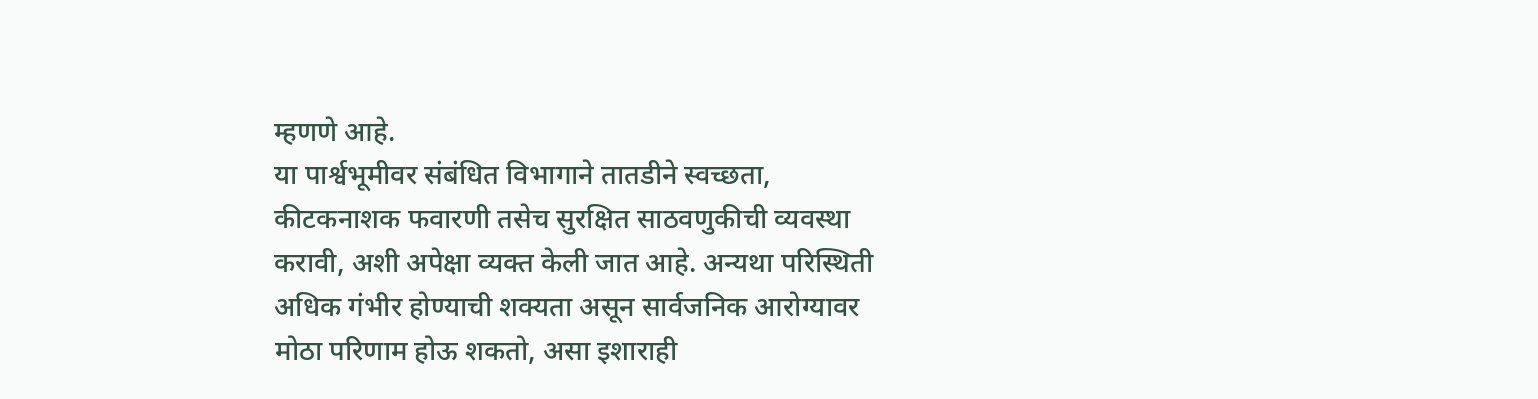म्हणणे आहे.
या पार्श्वभूमीवर संबंधित विभागाने तातडीने स्वच्छता, कीटकनाशक फवारणी तसेच सुरक्षित साठवणुकीची व्यवस्था करावी, अशी अपेक्षा व्यक्त केली जात आहे. अन्यथा परिस्थिती अधिक गंभीर होण्याची शक्यता असून सार्वजनिक आरोग्यावर मोठा परिणाम होऊ शकतो, असा इशाराही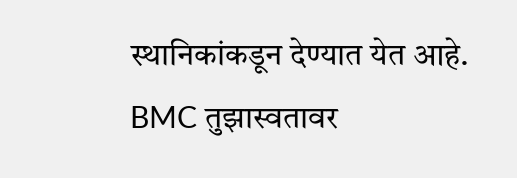स्थानिकांकडून देण्यात येत आहे.
BMC तुझास्वतावर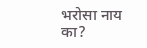भरोसा नाय का?